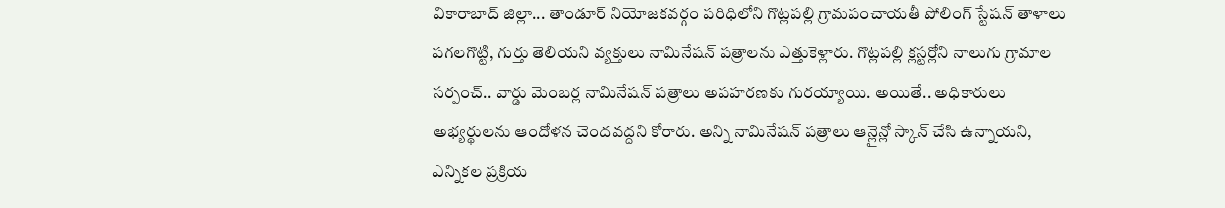వికారాబాద్ జిల్లా... తాండూర్ నియోజకవర్గం పరిధిలోని గొట్లపల్లి గ్రామపంచాయతీ పోలింగ్ స్టేషన్ తాళాలు పగలగొట్టి, గుర్తు తెలియని వ్యక్తులు నామినేషన్ పత్రాలను ఎత్తుకెళ్లారు. గొట్లపల్లి క్లస్టర్లోని నాలుగు గ్రామాల సర్పంచ్.. వార్డు మెంబర్ల నామినేషన్ పత్రాలు అపహరణకు గురయ్యాయి. అయితే.. అధికారులు అభ్యర్థులను ఆందోళన చెందవద్దని కోరారు. అన్ని నామినేషన్ పత్రాలు ఆన్లైన్లో స్కాన్ చేసి ఉన్నాయని, ఎన్నికల ప్రక్రియ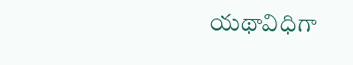యథావిధిగా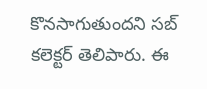కొనసాగుతుందని సబ్ కలెక్టర్ తెలిపారు. ఈ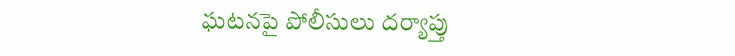ఘటనపై పోలీసులు దర్యాప్తు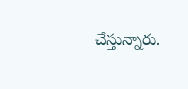చేస్తున్నారు.